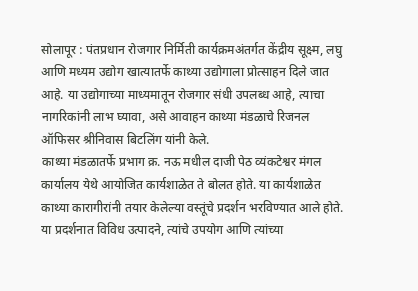सोलापूर : पंतप्रधान रोजगार निर्मिती कार्यक्रमअंतर्गत केंद्रीय सूक्ष्म, लघु आणि मध्यम उद्योग खात्यातर्फे काथ्या उद्योगाला प्रोत्साहन दिले जात आहे. या उद्योगाच्या माध्यमातून रोजगार संधी उपलब्ध आहे, त्याचा नागरिकांनी लाभ घ्यावा, असे आवाहन काथ्या मंडळाचे रिजनल ऑफिसर श्रीनिवास बिटलिंग यांनी केले.
काथ्या मंडळातर्फे प्रभाग क्र. नऊ मधील दाजी पेठ व्यंकटेश्वर मंगल कार्यालय येथे आयोजित कार्यशाळेत ते बोलत होते. या कार्यशाळेत काथ्या कारागीरांनी तयार केलेल्या वस्तूंचे प्रदर्शन भरविण्यात आले होते. या प्रदर्शनात विविध उत्पादने, त्यांचे उपयोग आणि त्यांच्या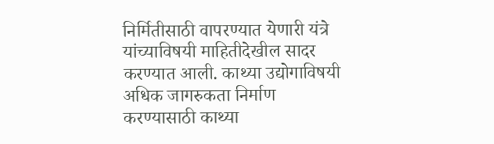निर्मितीसाठी वापरण्यात येणारी यंत्रे यांच्याविषयी माहितीदेखील सादर करण्यात आली. काथ्या उद्योगाविषयी अधिक जागरुकता निर्माण करण्यासाठी काथ्या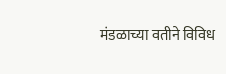मंडळाच्या वतीने विविध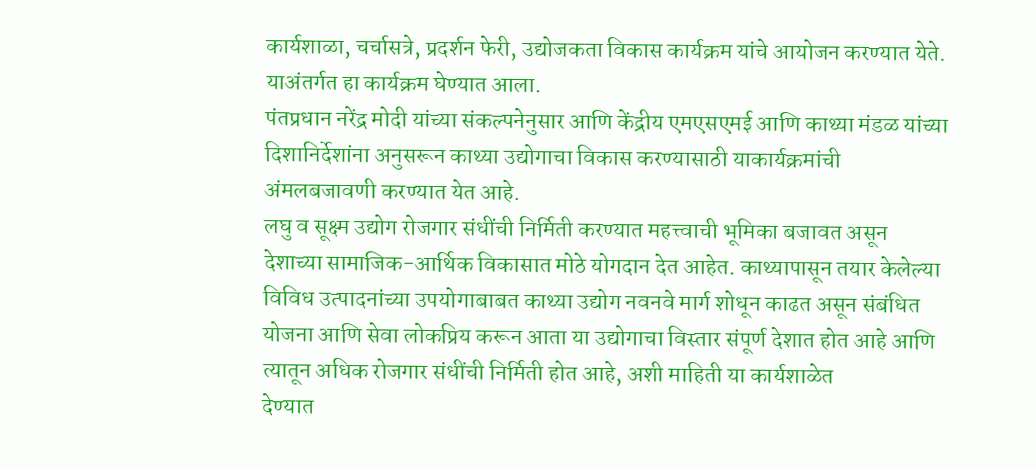कार्यशाळा, चर्चासत्रे, प्रदर्शन फेरी, उद्योजकता विकास कार्यक्रम यांचे आयोजन करण्यात येते. याअंतर्गत हा कार्यक्रम घेण्यात आला.
पंतप्रधान नरेंद्र मोदी यांच्या संकल्पनेनुसार आणि केंद्रीय एमएसएमई आणि काथ्या मंडळ यांच्या दिशानिर्देशांना अनुसरून काथ्या उद्योगाचा विकास करण्यासाठी याकार्यक्रमांची अंमलबजावणी करण्यात येत आहे.
लघु व सूक्ष्म उद्योग रोजगार संधींची निर्मिती करण्यात महत्त्वाची भूमिका बजावत असून देशाच्या सामाजिक-आर्थिक विकासात मोठे योगदान देत आहेत. काथ्यापासून तयार केलेल्या विविध उत्पादनांच्या उपयोगाबाबत काथ्या उद्योग नवनवे मार्ग शोधून काढत असून संबंधित योजना आणि सेवा लोकप्रिय करून आता या उद्योगाचा विस्तार संपूर्ण देशात होत आहे आणि त्यातून अधिक रोजगार संधींची निर्मिती होत आहे, अशी माहिती या कार्यशाळेत
देण्यात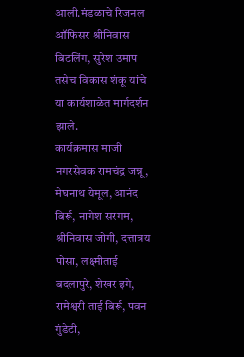आली.मंडळाचे रिजनल ऑफिसर श्रीनिवास बिटलिंग, सुरेश उमाप तसेच विकास शंकू यांचे या कार्यशाळेत मार्गदर्शन झाले.
कार्यक्रमास माजी नगरसेवक रामचंद्र जन्नू, मेघनाथ येमूल, आनंद बिर्रू, नागेश सरगम, श्रीनिवास जोगी, दत्तात्रय पोसा, लक्ष्मीताई बदलापुरे, शेखर इगे, रामेश्वरी ताई बिर्रू, पवन गुंडेटी,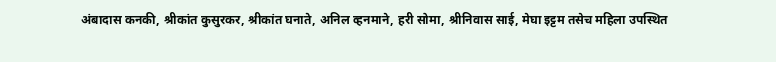अंबादास कनकी, श्रीकांत कुसुरकर, श्रीकांत घनाते, अनिल व्हनमाने, हरी सोमा, श्रीनिवास साई, मेघा इट्टम तसेच महिला उपस्थित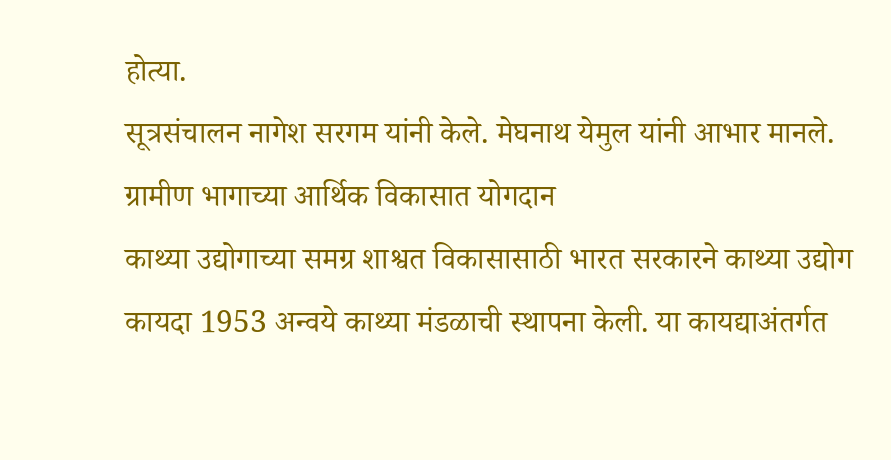होत्या.
सूत्रसंचालन नागेश सरगम यांनी केले. मेघनाथ येमुल यांनी आभार मानले.
ग्रामीण भागाच्या आर्थिक विकासात योगदान
काथ्या उद्योगाच्या समग्र शाश्वत विकासासाठी भारत सरकारने काथ्या उद्योग कायदा 1953 अन्वये काथ्या मंडळाची स्थापना केली. या कायद्याअंतर्गत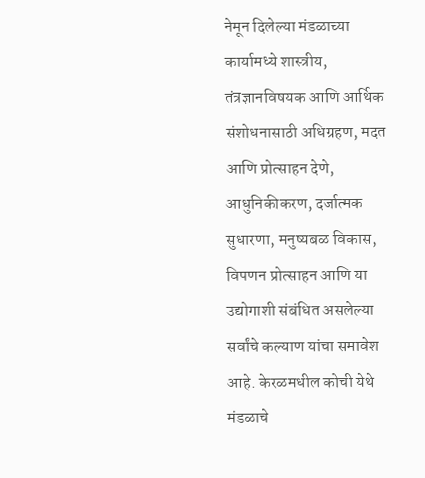नेमून दिलेल्या मंडळाच्या कार्यामध्ये शास्त्रीय, तंत्रज्ञानविषयक आणि आर्थिक संशोधनासाठी अधिग्रहण, मदत आणि प्रोत्साहन देणे, आधुनिकीकरण, दर्जात्मक सुधारणा, मनुष्यबळ विकास, विपणन प्रोत्साहन आणि या उद्योगाशी संबंधित असलेल्या सर्वांचे कल्याण यांचा समावेश आहे. केरळमधील कोची येथे मंडळाचे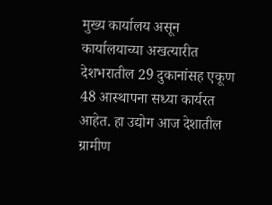मुख्य कार्यालय असून कार्यालयाच्या अखत्यारीत देशभरातील 29 दुकानांसह एकूण 48 आस्थापना सध्या कार्यरत आहेत. हा उद्योग आज देशातील ग्रामीण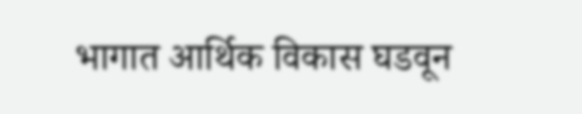भागात आर्थिक विकास घडवून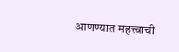आणण्यात महत्त्वाची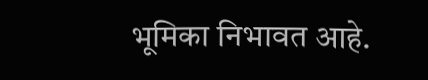भूमिका निभावत आहे.